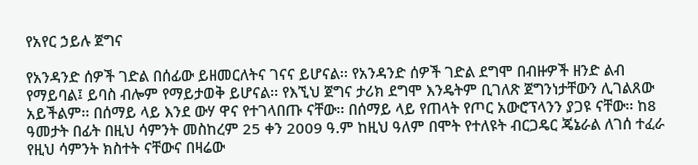የአየር ኃይሉ ጀግና

የአንዳንድ ሰዎች ገድል በሰፊው ይዘመርለትና ገናና ይሆናል፡፡ የአንዳንድ ሰዎች ገድል ደግሞ በብዙዎች ዘንድ ልብ የማይባል፤ ይባስ ብሎም የማይታወቅ ይሆናል፡፡ የእኚህ ጀግና ታሪክ ደግሞ እንዴትም ቢገለጽ ጀግንነታቸውን ሊገልጸው አይችልም፡፡ በሰማይ ላይ እንደ ውሃ ዋና የተገላበጡ ናቸው፡፡ በሰማይ ላይ የጠላት የጦር አውሮፕላንን ያጋዩ ናቸው፡፡ ከ8 ዓመታት በፊት በዚህ ሳምንት መስከረም 25 ቀን 2009 ዓ.ም ከዚህ ዓለም በሞት የተለዩት ብርጋዴር ጄኔራል ለገሰ ተፈራ የዚህ ሳምንት ክስተት ናቸውና በዛሬው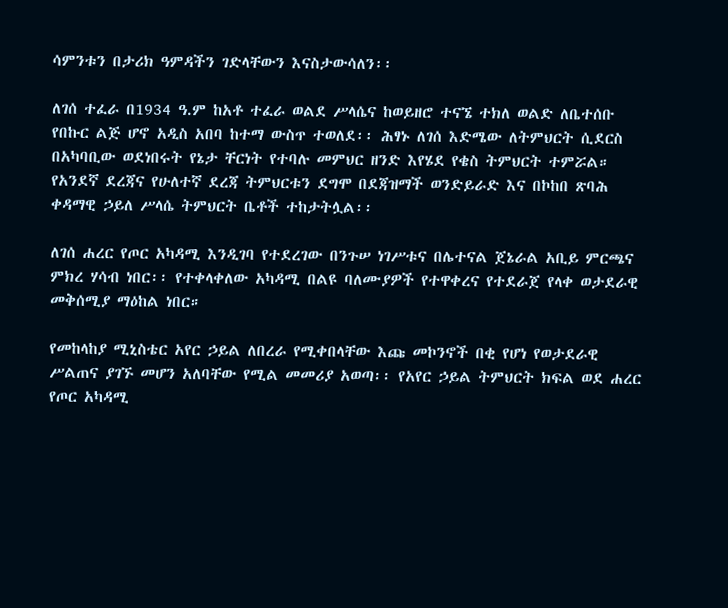ሳምንቱን በታሪክ ዓምዳችን ገድላቸውን እናስታውሳለን፡፡

ለገሰ ተፈራ በ1934 ዓ.ም ከአቶ ተፈራ ወልደ ሥላሴና ከወይዘሮ ተናኜ ተክለ ወልድ ለቤተሰቡ የበኩር ልጅ ሆኖ አዲስ አበባ ከተማ ውስጥ ተወለደ፡፡ ሕፃኑ ለገሰ እድሜው ለትምህርት ሲደርስ በአካባቢው ወደነበሩት የኔታ ቸርነት የተባሉ መምህር ዘንድ እየሄደ የቄስ ትምህርት ተምሯል። የአንደኛ ደረጃና የሁለተኛ ደረጃ ትምህርቱን ደግሞ በደጃዝማች ወንድይራድ እና በኮከበ ጽባሕ ቀዳማዊ ኃይለ ሥላሴ ትምህርት ቤቶች ተከታትሏል፡፡

ለገሰ ሐረር የጦር አካዳሚ እንዲገባ የተደረገው በንጉሠ ነገሥቱና በሌተናል ጀኔራል አቢይ ምርጫና ምክረ ሃሳብ ነበር፡፡ የተቀላቀለው አካዳሚ በልዩ ባለሙያዎች የተዋቀረና የተደራጀ የላቀ ወታደራዊ መቅሰሚያ ማዕከል ነበር።

የመከላከያ ሚኒስቴር አየር ኃይል ለበረራ የሚቀበላቸው እጩ መኮንኖች በቂ የሆነ የወታደራዊ ሥልጠና ያገኙ መሆን አለባቸው የሚል መመሪያ አወጣ፡፡ የአየር ኃይል ትምህርት ክፍል ወደ ሐረር የጦር አካዳሚ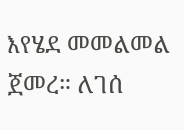እየሄደ መመልመል ጀመረ። ለገሰ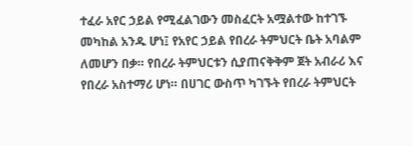ተፈራ አየር ኃይል የሚፈልገውን መስፈርት አሟልተው ከተገኙ መካከል አንዱ ሆነ፤ የአየር ኃይል የበረራ ትምህርት ቤት አባልም ለመሆን በቃ። የበረራ ትምህርቱን ሲያጠናቅቅም ጀት አብራሪ እና የበረራ አስተማሪ ሆነ። በሀገር ውስጥ ካገኙት የበረራ ትምህርት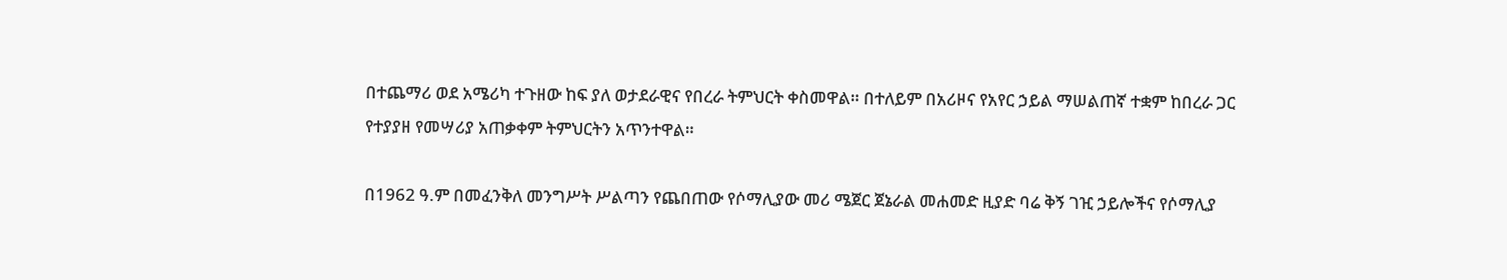በተጨማሪ ወደ አሜሪካ ተጉዘው ከፍ ያለ ወታደራዊና የበረራ ትምህርት ቀስመዋል። በተለይም በአሪዞና የአየር ኃይል ማሠልጠኛ ተቋም ከበረራ ጋር የተያያዘ የመሣሪያ አጠቃቀም ትምህርትን አጥንተዋል።

በ1962 ዓ.ም በመፈንቅለ መንግሥት ሥልጣን የጨበጠው የሶማሊያው መሪ ሜጀር ጀኔራል መሐመድ ዚያድ ባሬ ቅኝ ገዢ ኃይሎችና የሶማሊያ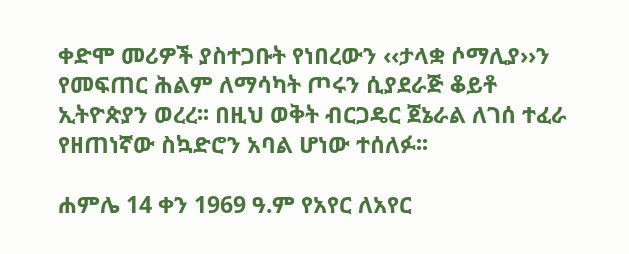ቀድሞ መሪዎች ያስተጋቡት የነበረውን ‹‹ታላቋ ሶማሊያ››ን የመፍጠር ሕልም ለማሳካት ጦሩን ሲያደራጅ ቆይቶ ኢትዮጵያን ወረረ፡፡ በዚህ ወቅት ብርጋዴር ጀኔራል ለገሰ ተፈራ የዘጠነኛው ስኳድሮን አባል ሆነው ተሰለፉ፡፡

ሐምሌ 14 ቀን 1969 ዓ.ም የአየር ለአየር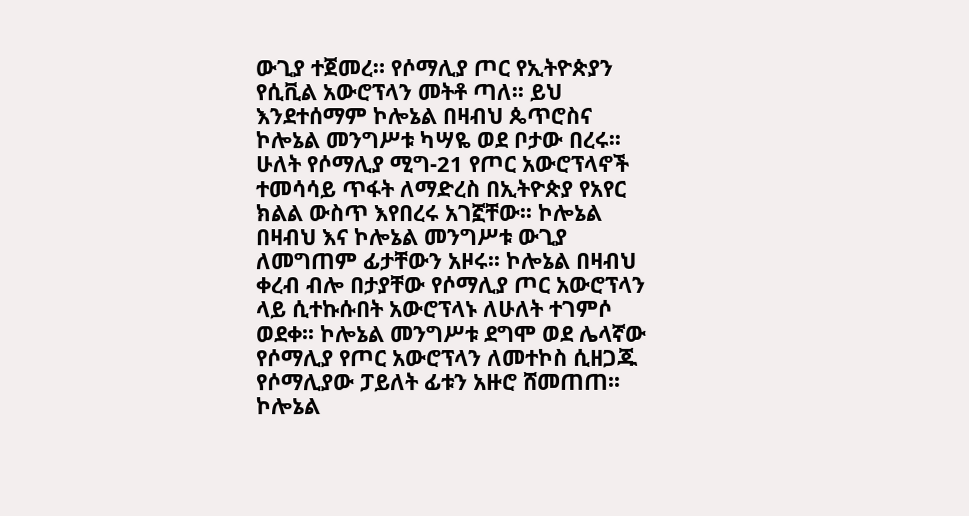ውጊያ ተጀመረ። የሶማሊያ ጦር የኢትዮጵያን የሲቪል አውሮፕላን መትቶ ጣለ፡፡ ይህ እንደተሰማም ኮሎኔል በዛብህ ጴጥሮስና ኮሎኔል መንግሥቱ ካሣዬ ወደ ቦታው በረሩ፡፡ ሁለት የሶማሊያ ሚግ-21 የጦር አውሮፕላኖች ተመሳሳይ ጥፋት ለማድረስ በኢትዮጵያ የአየር ክልል ውስጥ እየበረሩ አገኟቸው፡፡ ኮሎኔል በዛብህ እና ኮሎኔል መንግሥቱ ውጊያ ለመግጠም ፊታቸውን አዞሩ፡፡ ኮሎኔል በዛብህ ቀረብ ብሎ በታያቸው የሶማሊያ ጦር አውሮፕላን ላይ ሲተኩሱበት አውሮፕላኑ ለሁለት ተገምሶ ወደቀ፡፡ ኮሎኔል መንግሥቱ ደግሞ ወደ ሌላኛው የሶማሊያ የጦር አውሮፕላን ለመተኮስ ሲዘጋጁ የሶማሊያው ፓይለት ፊቱን አዙሮ ሸመጠጠ፡፡ ኮሎኔል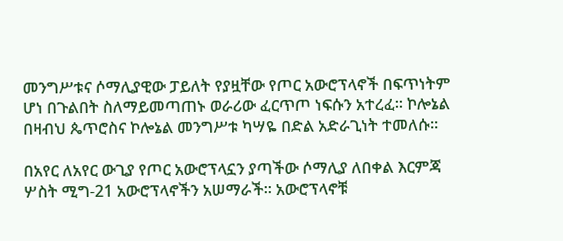መንግሥቱና ሶማሊያዊው ፓይለት የያዟቸው የጦር አውሮፕላኖች በፍጥነትም ሆነ በጉልበት ስለማይመጣጠኑ ወራሪው ፈርጥጦ ነፍሱን አተረፈ፡፡ ኮሎኔል በዛብህ ጴጥሮስና ኮሎኔል መንግሥቱ ካሣዬ በድል አድራጊነት ተመለሱ፡፡

በአየር ለአየር ውጊያ የጦር አውሮፕላኗን ያጣችው ሶማሊያ ለበቀል እርምጃ ሦስት ሚግ-21 አውሮፕላኖችን አሠማራች፡፡ አውሮፕላኖቹ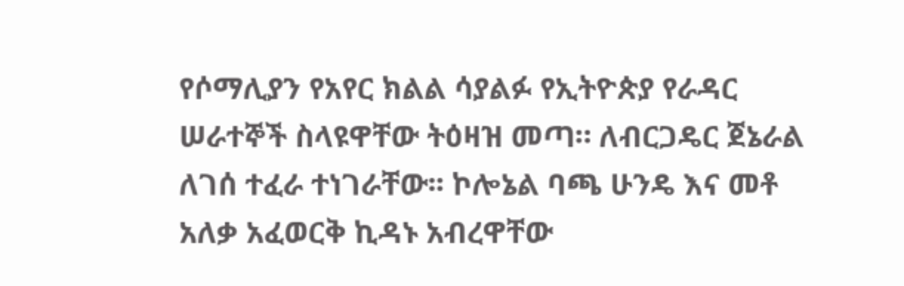የሶማሊያን የአየር ክልል ሳያልፉ የኢትዮጵያ የራዳር ሠራተኞች ስላዩዋቸው ትዕዛዝ መጣ። ለብርጋዴር ጀኔራል ለገሰ ተፈራ ተነገራቸው፡፡ ኮሎኔል ባጫ ሁንዴ እና መቶ አለቃ አፈወርቅ ኪዳኑ አብረዋቸው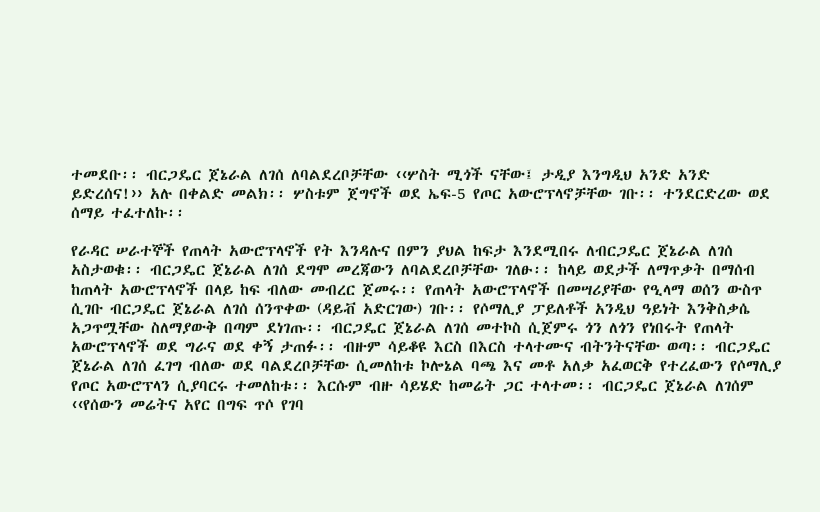ተመደቡ፡፡ ብርጋዴር ጀኔራል ለገሰ ለባልደረቦቻቸው ‹‹ሦስት ሚጎች ናቸው፤ ታዲያ እንግዲህ አንድ አንድ ይድረሰና!›› አሉ በቀልድ መልክ፡፡ ሦስቱም ጀግኖች ወደ ኤፍ-5 የጦር አውሮፕላኖቻቸው ገቡ፡፡ ተንደርድረው ወደ ሰማይ ተፈተለኩ፡፡

የራዳር ሠራተኞች የጠላት አውሮፕላኖች የት እንዳሉና በምን ያህል ከፍታ እንደሚበሩ ለብርጋዴር ጀኔራል ለገሰ አስታወቁ፡፡ ብርጋዴር ጀኔራል ለገሰ ደግሞ መረጃውን ለባልደረቦቻቸው ገለፁ፡፡ ከላይ ወደታች ለማጥቃት በማሰብ ከጠላት አውሮፕላኖች በላይ ከፍ ብለው መብረር ጀመሩ፡፡ የጠላት አውሮፕላኖች በመሣሪያቸው የዒላማ ወሰን ውስጥ ሲገቡ ብርጋዴር ጀኔራል ለገሰ ሰንጥቀው (ዳይቭ አድርገው) ገቡ፡፡ የሶማሊያ ፓይለቶች አንዲህ ዓይነት እንቅስቃሴ አጋጥሟቸው ስለማያውቅ በጣም ደነገጡ፡፡ ብርጋዴር ጀኔራል ለገሰ መተኮስ ሲጀምሩ ጎን ለጎን የነበሩት የጠላት አውሮፕላኖች ወደ ግራና ወደ ቀኝ ታጠፉ፡፡ ብዙም ሳይቆዩ እርስ በእርስ ተላተሙና ብትንትናቸው ወጣ፡፡ ብርጋዴር ጀኔራል ለገሰ ፈገግ ብለው ወደ ባልደረቦቻቸው ሲመለከቱ ኮሎኔል ባጫ እና መቶ አለቃ አፈወርቅ የተረፈውን የሶማሊያ የጦር አውሮፕላን ሲያባርሩ ተመለከቱ፡፡ እርሱም ብዙ ሳይሄድ ከመሬት ጋር ተላተመ፡፡ ብርጋዴር ጀኔራል ለገሰም ‹‹የሰውን መሬትና አየር በግፍ ጥሶ የገባ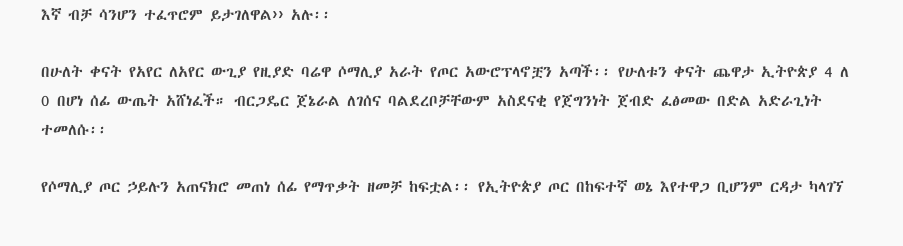እኛ ብቻ ሳንሆን ተፈጥሮም ይታገለዋል›› አሉ፡፡

በሁለት ቀናት የአየር ለአየር ውጊያ የዚያድ ባሬዋ ሶማሊያ አራት የጦር አውሮፕላኖቿን አጣች፡፡ የሁለቱን ቀናት ጨዋታ ኢትዮጵያ 4 ለ 0 በሆነ ሰፊ ውጤት አሸነፈች። ብርጋዴር ጀኔራል ለገሰና ባልደረቦቻቸውም አስደናቂ የጀግንነት ጀብድ ፈፅመው በድል አድራጊነት ተመለሱ፡፡

የሶማሊያ ጦር ኃይሉን አጠናክሮ መጠነ ሰፊ የማጥቃት ዘመቻ ከፍቷል፡፡ የኢትዮጵያ ጦር በከፍተኛ ወኔ እየተዋጋ ቢሆንም ርዳታ ካላገኘ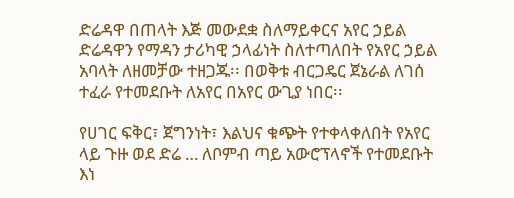ድሬዳዋ በጠላት እጅ መውደቋ ስለማይቀርና አየር ኃይል ድሬዳዋን የማዳን ታሪካዊ ኃላፊነት ስለተጣለበት የአየር ኃይል አባላት ለዘመቻው ተዘጋጁ፡፡ በወቅቱ ብርጋዴር ጀኔራል ለገሰ ተፈራ የተመደቡት ለአየር በአየር ውጊያ ነበር፡፡

የሀገር ፍቅር፣ ጀግንነት፣ እልህና ቁጭት የተቀላቀለበት የአየር ላይ ጉዙ ወደ ድሬ … ለቦምብ ጣይ አውሮፕላኖች የተመደቡት እነ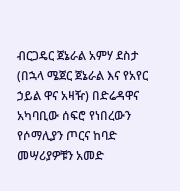ብርጋዴር ጀኔራል አምሃ ደስታ (በኋላ ሜጀር ጀኔራል እና የአየር ኃይል ዋና አዛዥ) በድሬዳዋና አካባቢው ሰፍሮ የነበረውን የሶማሊያን ጦርና ከባድ መሣሪያዎቹን አመድ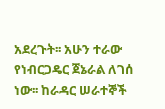አደረጉት፡፡ አሁን ተራው የነብርጋዴር ጀኔራል ለገሰ ነው፡፡ ከራዳር ሠራተኞች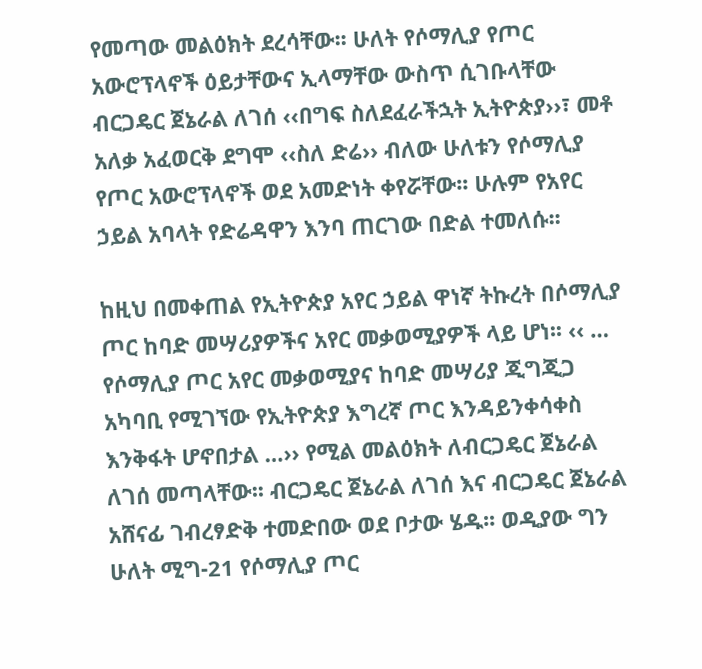የመጣው መልዕክት ደረሳቸው፡፡ ሁለት የሶማሊያ የጦር አውሮፕላኖች ዕይታቸውና ኢላማቸው ውስጥ ሲገቡላቸው ብርጋዴር ጀኔራል ለገሰ ‹‹በግፍ ስለደፈራችኋት ኢትዮጵያ››፣ መቶ አለቃ አፈወርቅ ደግሞ ‹‹ስለ ድሬ›› ብለው ሁለቱን የሶማሊያ የጦር አውሮፕላኖች ወደ አመድነት ቀየሯቸው፡፡ ሁሉም የአየር ኃይል አባላት የድሬዳዋን እንባ ጠርገው በድል ተመለሱ፡፡

ከዚህ በመቀጠል የኢትዮጵያ አየር ኃይል ዋነኛ ትኩረት በሶማሊያ ጦር ከባድ መሣሪያዎችና አየር መቃወሚያዎች ላይ ሆነ፡፡ ‹‹ … የሶማሊያ ጦር አየር መቃወሚያና ከባድ መሣሪያ ጂግጂጋ አካባቢ የሚገኘው የኢትዮጵያ እግረኛ ጦር እንዳይንቀሳቀስ እንቅፋት ሆኖበታል …›› የሚል መልዕክት ለብርጋዴር ጀኔራል ለገሰ መጣላቸው፡፡ ብርጋዴር ጀኔራል ለገሰ እና ብርጋዴር ጀኔራል አሸናፊ ገብረፃድቅ ተመድበው ወደ ቦታው ሄዱ፡፡ ወዲያው ግን ሁለት ሚግ-21 የሶማሊያ ጦር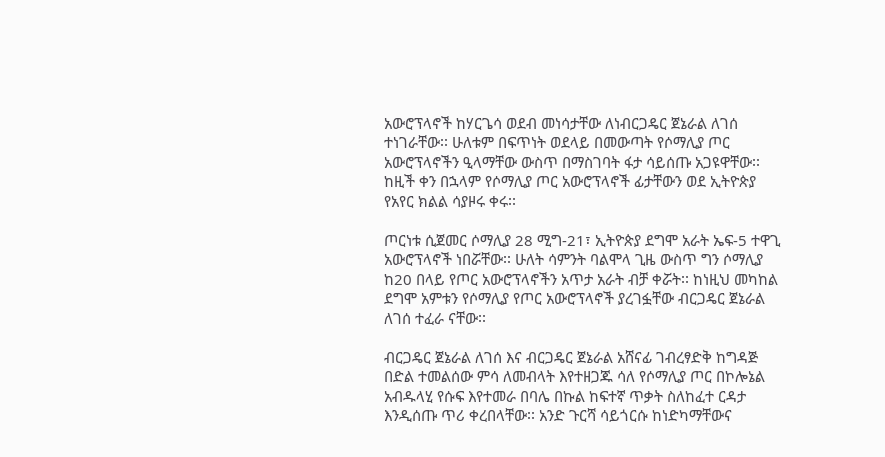አውሮፕላኖች ከሃርጌሳ ወደብ መነሳታቸው ለነብርጋዴር ጀኔራል ለገሰ ተነገራቸው፡፡ ሁለቱም በፍጥነት ወደላይ በመውጣት የሶማሊያ ጦር አውሮፕላኖችን ዒላማቸው ውስጥ በማስገባት ፋታ ሳይሰጡ አጋዩዋቸው፡፡ ከዚች ቀን በኋላም የሶማሊያ ጦር አውሮፕላኖች ፊታቸውን ወደ ኢትዮጵያ የአየር ክልል ሳያዞሩ ቀሩ፡፡

ጦርነቱ ሲጀመር ሶማሊያ 28 ሚግ-21፣ ኢትዮጵያ ደግሞ አራት ኤፍ-5 ተዋጊ አውሮፕላኖች ነበሯቸው፡፡ ሁለት ሳምንት ባልሞላ ጊዜ ውስጥ ግን ሶማሊያ ከ20 በላይ የጦር አውሮፕላኖችን አጥታ አራት ብቻ ቀሯት፡፡ ከነዚህ መካከል ደግሞ አምቱን የሶማሊያ የጦር አውሮፕላኖች ያረገፏቸው ብርጋዴር ጀኔራል ለገሰ ተፈራ ናቸው፡፡

ብርጋዴር ጀኔራል ለገሰ እና ብርጋዴር ጀኔራል አሸናፊ ገብረፃድቅ ከግዳጅ በድል ተመልሰው ምሳ ለመብላት እየተዘጋጁ ሳለ የሶማሊያ ጦር በኮሎኔል አብዱላሂ የሱፍ እየተመራ በባሌ በኩል ከፍተኛ ጥቃት ስለከፈተ ርዳታ እንዲሰጡ ጥሪ ቀረበላቸው፡፡ አንድ ጉርሻ ሳይጎርሱ ከነድካማቸውና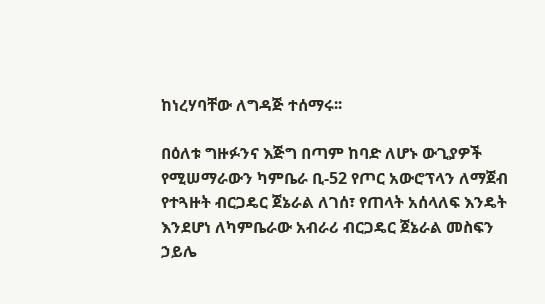ከነረሃባቸው ለግዳጅ ተሰማሩ፡፡

በዕለቱ ግዙፉንና እጅግ በጣም ከባድ ለሆኑ ውጊያዎች የሚሠማራውን ካምቤራ ቢ-52 የጦር አውሮፕላን ለማጀብ የተጓዙት ብርጋዴር ጀኔራል ለገሰ፣ የጠላት አሰላለፍ እንዴት እንደሆነ ለካምቤራው አብራሪ ብርጋዴር ጀኔራል መስፍን ኃይሌ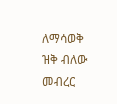ለማሳወቅ ዝቅ ብለው መብረር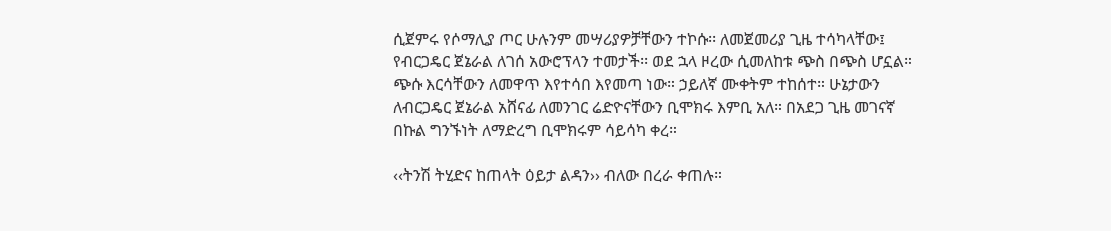ሲጀምሩ የሶማሊያ ጦር ሁሉንም መሣሪያዎቻቸውን ተኮሱ፡፡ ለመጀመሪያ ጊዜ ተሳካላቸው፤ የብርጋዴር ጀኔራል ለገሰ አውሮፕላን ተመታች፡፡ ወደ ኋላ ዞረው ሲመለከቱ ጭስ በጭስ ሆኗል። ጭሱ እርሳቸውን ለመዋጥ እየተሳበ እየመጣ ነው። ኃይለኛ ሙቀትም ተከሰተ። ሁኔታውን ለብርጋዴር ጀኔራል አሸናፊ ለመንገር ሬድዮናቸውን ቢሞክሩ እምቢ አለ። በአደጋ ጊዜ መገናኛ በኩል ግንኙነት ለማድረግ ቢሞክሩም ሳይሳካ ቀረ።

‹‹ትንሽ ትሂድና ከጠላት ዕይታ ልዳን›› ብለው በረራ ቀጠሉ።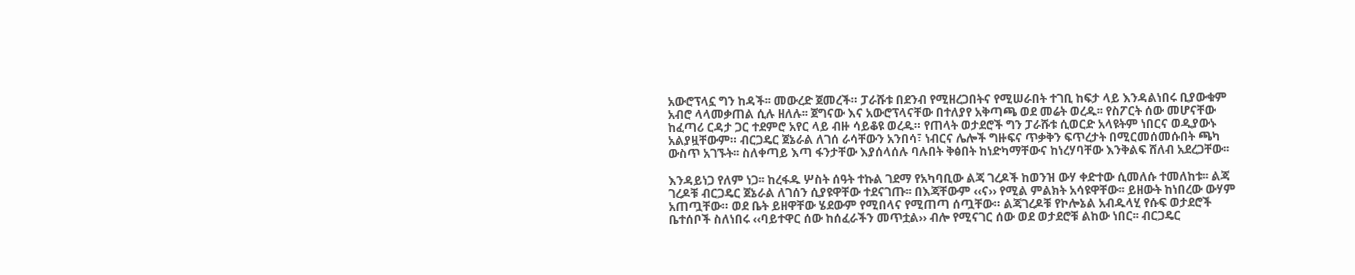አውሮፕላኗ ግን ከዳች፡፡ መውረድ ጀመረች። ፓራሹቱ በደንብ የሚዘረጋበትና የሚሠራበት ተገቢ ከፍታ ላይ እንዳልነበሩ ቢያውቁም አብሮ ላላመቃጠል ሲሉ ዘለሉ፡፡ ጀግናው እና አውሮፕላናቸው በተለያየ አቅጣጫ ወደ መሬት ወረዱ፡፡ የስፖርት ሰው መሆናቸው ከፈጣሪ ርዳታ ጋር ተደምሮ አየር ላይ ብዙ ሳይቆዩ ወረዱ። የጠላት ወታደሮች ግን ፓራሹቱ ሲወርድ አላዩትም ነበርና ወዲያውኑ አልያዟቸውም። ብርጋዴር ጀኔራል ለገሰ ራሳቸውን አንበሳ፣ ነብርና ሌሎች ግዙፍና ጥቃቅን ፍጥረታት በሚርመሰመሱበት ጫካ ውስጥ አገኙት፡፡ ስለቀጣይ እጣ ፋንታቸው እያሰላሰሉ ባሉበት ቅፅበት ከነድካማቸውና ከነረሃባቸው እንቅልፍ ሸለብ አደረጋቸው፡፡

እንዳይነጋ የለም ነጋ፡፡ ከረፋዱ ሦስት ሰዓት ተኩል ገደማ የአካባቢው ልጃ ገረዶች ከወንዝ ውሃ ቀድተው ሲመለሱ ተመለከቱ፡፡ ልጃ ገረዶቹ ብርጋዴር ጀኔራል ለገሰን ሲያዩዋቸው ተደናገጡ፡፡ በእጃቸውም ‹‹ና›› የሚል ምልክት አሳዩዋቸው፡፡ ይዘውት ከነበረው ውሃም አጠጧቸው። ወደ ቤት ይዘዋቸው ሄደውም የሚበላና የሚጠጣ ሰጧቸው። ልጃገረዶቹ የኮሎኔል አብዱላሂ የሱፍ ወታደሮች ቤተሰቦች ስለነበሩ ‹‹ባይተዋር ሰው ከሰፈራችን መጥቷል›› ብሎ የሚናገር ሰው ወደ ወታደሮቹ ልከው ነበር፡፡ ብርጋዴር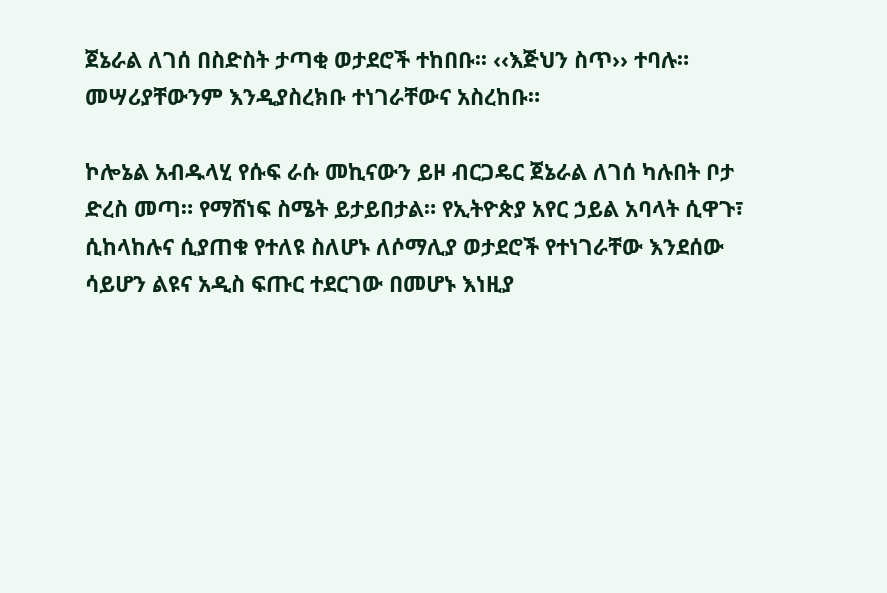ጀኔራል ለገሰ በስድስት ታጣቂ ወታደሮች ተከበቡ፡፡ ‹‹እጅህን ስጥ›› ተባሉ። መሣሪያቸውንም እንዲያስረክቡ ተነገራቸውና አስረከቡ።

ኮሎኔል አብዱላሂ የሱፍ ራሱ መኪናውን ይዞ ብርጋዴር ጀኔራል ለገሰ ካሉበት ቦታ ድረስ መጣ። የማሸነፍ ስሜት ይታይበታል። የኢትዮጵያ አየር ኃይል አባላት ሲዋጉ፣ ሲከላከሉና ሲያጠቁ የተለዩ ስለሆኑ ለሶማሊያ ወታደሮች የተነገራቸው እንደሰው ሳይሆን ልዩና አዲስ ፍጡር ተደርገው በመሆኑ እነዚያ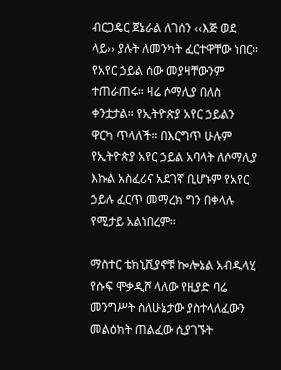ብርጋዴር ጀኔራል ለገሰን ‹‹እጅ ወደ ላይ›› ያሉት ለመንካት ፈርተዋቸው ነበር። የአየር ኃይል ሰው መያዛቸውንም ተጠራጠሩ። ዛሬ ሶማሊያ በለስ ቀንቷታል። የኢትዮጵያ አየር ኃይልን ዋርካ ጥላለች። በእርግጥ ሁሉም የኢትዮጵያ አየር ኃይል አባላት ለሶማሊያ እኩል አስፈሪና አደገኛ ቢሆኑም የአየር ኃይሉ ፈርጥ መማረክ ግን በቀላሉ የሚታይ አልነበረም፡፡

ማስተር ቴክኒሺያኖቹ ኰሎኔል አብዱላሂ የሱፍ ሞቃዲሾ ላለው የዚያድ ባሬ መንግሥት ስለሁኔታው ያስተላለፈውን መልዕክት ጠልፈው ሲያገኙት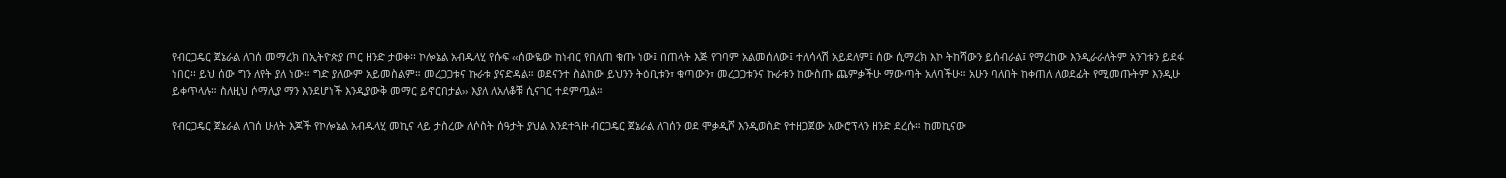የብርጋዴር ጀኔራል ለገሰ መማረክ በኢትዮጵያ ጦር ዘንድ ታወቀ፡፡ ኮሎኔል አብዱላሂ የሱፍ ‹‹ሰውዬው ከነብር የበለጠ ቁጡ ነው፤ በጠላት እጅ የገባም አልመሰለው፤ ተለሳላሽ አይደለም፤ ሰው ሲማረክ እኮ ትከሻውን ይሰብራል፤ የማረከው እንዲራራለትም አንገቱን ይደፋ ነበር፡፡ ይህ ሰው ግን ለየት ያለ ነው። ግድ ያለውም አይመስልም። መረጋጋቱና ኩራቱ ያናድዳል። ወደናንተ ስልከው ይህንን ትዕቢቱን፣ ቁጣውን፣ መረጋጋቱንና ኩራቱን ከውስጡ ጨምቃችሁ ማውጣት አለባችሁ። አሁን ባለበት ከቀጠለ ለወደፊት የሚመጡትም እንዲሁ ይቀጥላሉ። ስለዚህ ሶማሊያ ማን እንደሆነች እንዲያውቅ መማር ይኖርበታል›› እያለ ለአለቆቹ ሲናገር ተደምጧል።

የብርጋዴር ጀኔራል ለገሰ ሁለት እጆች የኮሎኔል አብዱላሂ መኪና ላይ ታስረው ለሶስት ሰዓታት ያህል እንደተጓዙ ብርጋዴር ጀኔራል ለገሰን ወደ ሞቃዲሾ እንዲወስድ የተዘጋጀው አውሮፕላን ዘንድ ደረሱ። ከመኪናው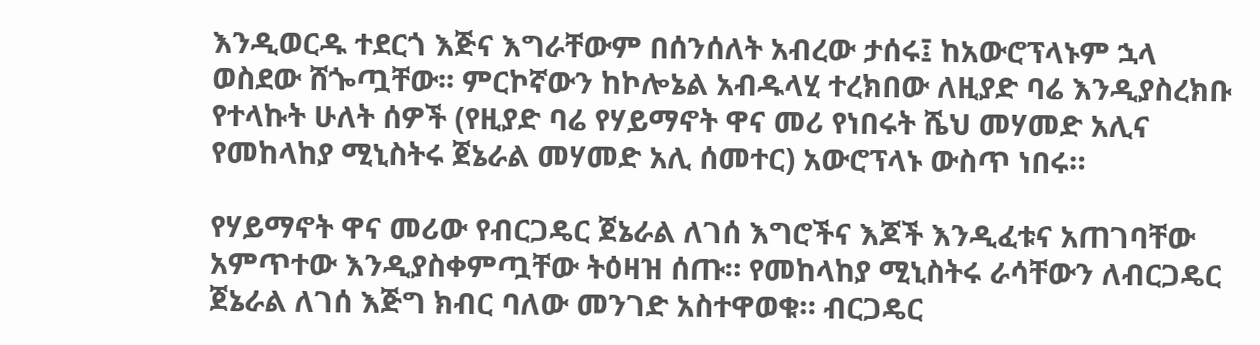እንዲወርዱ ተደርጎ እጅና እግራቸውም በሰንሰለት አብረው ታሰሩ፤ ከአውሮፕላኑም ኋላ ወስደው ሸጐጧቸው፡፡ ምርኮኛውን ከኮሎኔል አብዱላሂ ተረክበው ለዚያድ ባሬ እንዲያስረክቡ የተላኩት ሁለት ሰዎች (የዚያድ ባሬ የሃይማኖት ዋና መሪ የነበሩት ሼህ መሃመድ አሊና የመከላከያ ሚኒስትሩ ጀኔራል መሃመድ አሊ ሰመተር) አውሮፕላኑ ውስጥ ነበሩ።

የሃይማኖት ዋና መሪው የብርጋዴር ጀኔራል ለገሰ እግሮችና እጆች እንዲፈቱና አጠገባቸው አምጥተው እንዲያስቀምጧቸው ትዕዛዝ ሰጡ። የመከላከያ ሚኒስትሩ ራሳቸውን ለብርጋዴር ጀኔራል ለገሰ እጅግ ክብር ባለው መንገድ አስተዋወቁ። ብርጋዴር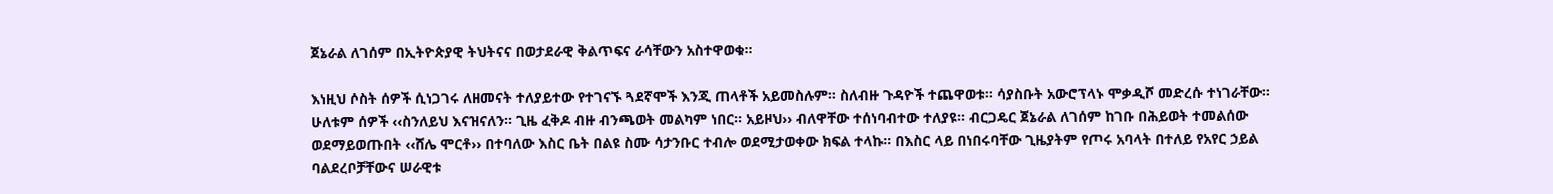ጀኔራል ለገሰም በኢትዮጵያዊ ትህትናና በወታደራዊ ቅልጥፍና ራሳቸውን አስተዋወቁ።

እነዚህ ሶስት ሰዎች ሲነጋገሩ ለዘመናት ተለያይተው የተገናኙ ጓደኛሞች እንጂ ጠላቶች አይመስሉም። ስለብዙ ጉዳዮች ተጨዋወቱ፡፡ ሳያስቡት አውሮፕላኑ ሞቃዲሾ መድረሱ ተነገራቸው፡፡ ሁለቱም ሰዎች ‹‹ስንለይህ እናዝናለን። ጊዜ ፈቅዶ ብዙ ብንጫወት መልካም ነበር፡፡ አይዞህ›› ብለዋቸው ተሰነባብተው ተለያዩ። ብርጋዴር ጀኔራል ለገሰም ከገቡ በሕይወት ተመልሰው ወደማይወጡበት ‹‹ሸሌ ሞርቶ›› በተባለው እስር ቤት በልዩ ስሙ ሳታንቡር ተብሎ ወደሚታወቀው ክፍል ተላኩ። በእስር ላይ በነበሩባቸው ጊዜያትም የጦሩ አባላት በተለይ የአየር ኃይል ባልደረቦቻቸውና ሠራዊቱ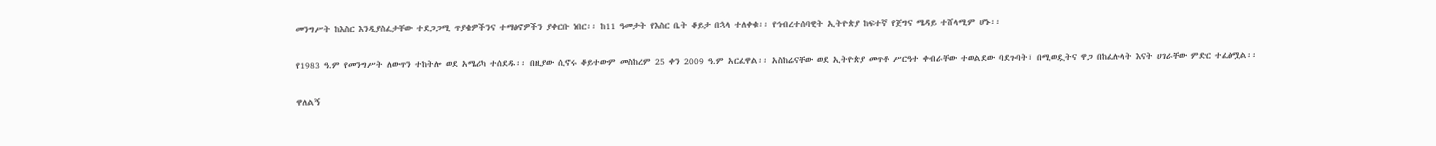መንግሥት ከእስር እንዲያስፈታቸው ተደጋጋሚ ጥያቄዎችንና ተማፅኖዎችን ያቀርቡ ነበር፡፡ ከ11 ዓመታት የእስር ቤት ቆይታ በኋላ ተለቀቁ፡፡ የኅብረተሰባዊት ኢትዮጵያ ከፍተኛ የጀግና ሜዳይ ተሸላሚም ሆኑ፡፡

የ1983 ዓ.ም የመንግሥት ለውጥን ተከትሎ ወደ አሜሪካ ተሰደዱ፡፡ በዚያው ሲኖሩ ቆይተውም መስከረም 25 ቀን 2009 ዓ.ም አርፈዋል፡፡ አስከሬናቸው ወደ ኢትዮጵያ መጥቶ ሥርዓተ ቀብራቸው ተወልደው ባደጉባት፣ በሚወዷትና ዋጋ በከፈሉላት እናት ሀገራቸው ምድር ተፈፅሟል፡፡

ዋለልኝ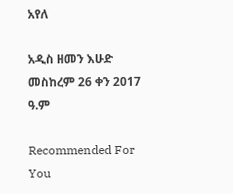አየለ

አዲስ ዘመን እሁድ መስከረም 26 ቀን 2017 ዓ.ም

Recommended For You